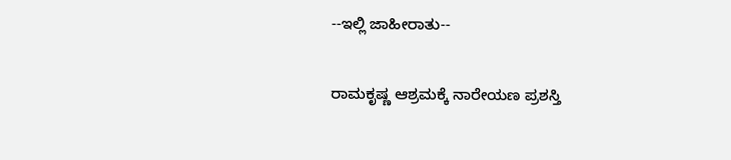--ಇಲ್ಲಿ ಜಾಹೀರಾತು--

ರಾಮಕೃಷ್ಣ ಆಶ್ರಮಕ್ಕೆ ನಾರೇಯಣ ಪ್ರಶಸ್ತಿ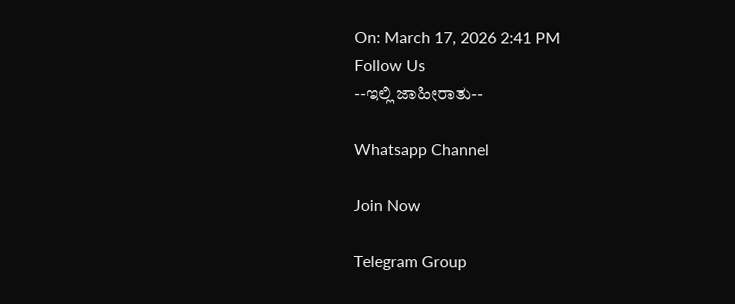On: March 17, 2026 2:41 PM
Follow Us
--ಇಲ್ಲಿ ಜಾಹೀರಾತು--

Whatsapp Channel

Join Now

Telegram Group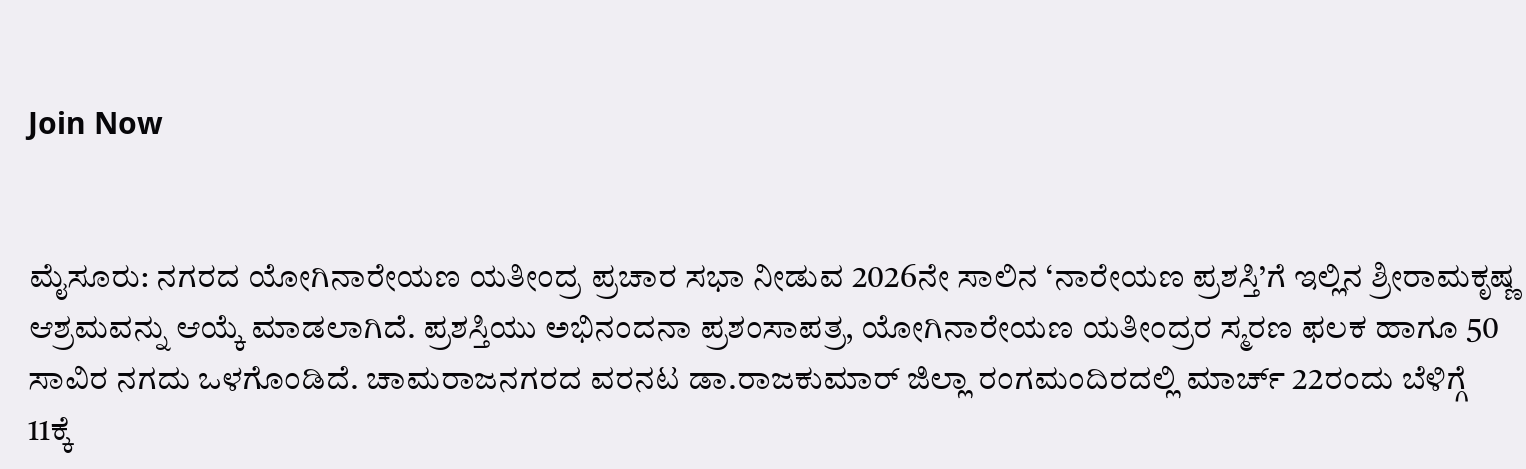Join Now


ಮೈಸೂರು: ನಗರದ ಯೋಗಿನಾರೇಯಣ ಯತೀಂದ್ರ ಪ್ರಚಾರ ಸಭಾ ನೀಡುವ 2026ನೇ ಸಾಲಿನ ‘ನಾರೇಯಣ ಪ್ರಶಸ್ತಿ’ಗೆ ಇಲ್ಲಿನ ಶ್ರೀರಾಮಕೃಷ್ಣ ಆಶ್ರಮವನ್ನು ಆಯ್ಕೆ ಮಾಡಲಾಗಿದೆ. ಪ್ರಶಸ್ತಿಯು ಅಭಿನಂದನಾ ಪ್ರಶಂಸಾಪತ್ರ, ಯೋಗಿನಾರೇಯಣ ಯತೀಂದ್ರರ ಸ್ಮರಣ ಫಲಕ ಹಾಗೂ 50 ಸಾವಿರ ನಗದು ಒಳಗೊಂಡಿದೆ. ಚಾಮರಾಜನಗರದ ವರನಟ ಡಾ.ರಾಜಕುಮಾರ್ ಜಿಲ್ಲಾ ರಂಗಮಂದಿರದಲ್ಲಿ ಮಾರ್ಚ್ 22ರಂದು ಬೆಳಿಗ್ಗೆ 11ಕ್ಕೆ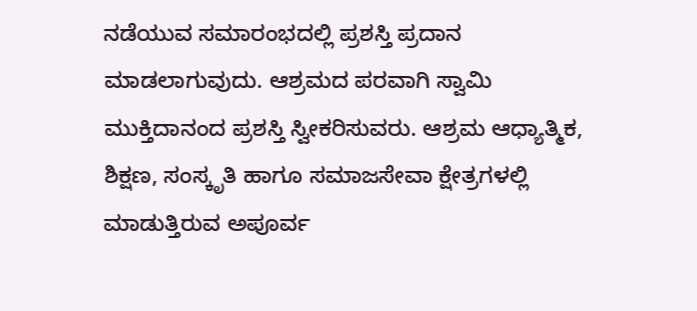ನಡೆಯುವ ಸಮಾರಂಭದಲ್ಲಿ ಪ್ರಶಸ್ತಿ ಪ್ರದಾನ ಮಾಡಲಾಗುವುದು. ಆಶ್ರಮದ ಪರವಾಗಿ ಸ್ವಾಮಿ ಮುಕ್ತಿದಾನಂದ ಪ್ರಶಸ್ತಿ ಸ್ವೀಕರಿಸುವರು. ಆಶ್ರಮ ಆಧ್ಯಾತ್ಮಿಕ, ಶಿಕ್ಷಣ, ಸಂಸ್ಕೃತಿ ಹಾಗೂ ಸಮಾಜಸೇವಾ ಕ್ಷೇತ್ರಗಳಲ್ಲಿ ಮಾಡುತ್ತಿರುವ ಅಪೂರ್ವ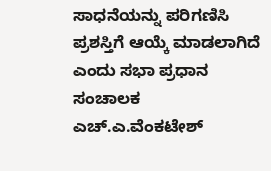ಸಾಧನೆಯನ್ನು ಪರಿಗಣಿಸಿ ಪ್ರಶಸ್ತಿಗೆ ಆಯ್ಕೆ ಮಾಡಲಾಗಿದೆ ಎಂದು ಸಭಾ ಪ್ರಧಾನ ಸಂಚಾಲಕ ಎಚ್.ಎ.ವೆಂಕಟೇಶ್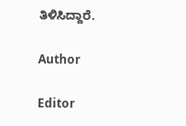ತಿಳಿಸಿದ್ದಾರೆ.

Author

Editor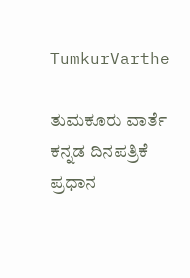TumkurVarthe

ತುಮಕೂರು ವಾರ್ತೆ ಕನ್ನಡ ದಿನಪತ್ರಿಕೆ ಪ್ರಧಾನ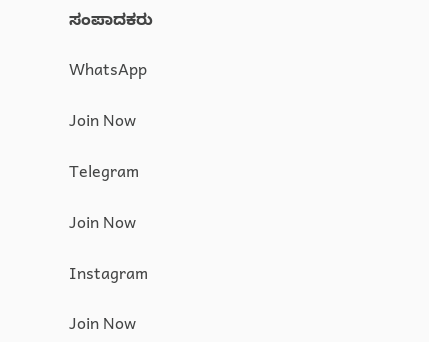ಸಂಪಾದಕರು

WhatsApp

Join Now

Telegram

Join Now

Instagram

Join Now